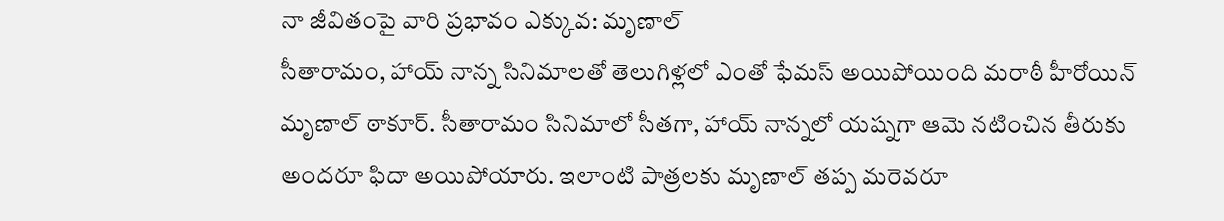నా జీవితంపై వారి ప్రభావం ఎక్కువ: మృణాల్
సీతారామం, హాయ్ నాన్న సినిమాలతో తెలుగిళ్లలో ఎంతో ఫేమస్ అయిపోయింది మరాఠీ హీరోయిన్ మృణాల్ ఠాకూర్. సీతారామం సినిమాలో సీతగా, హాయ్ నాన్నలో యష్నగా ఆమె నటించిన తీరుకు అందరూ ఫిదా అయిపోయారు. ఇలాంటి పాత్రలకు మృణాల్ తప్ప మరెవరూ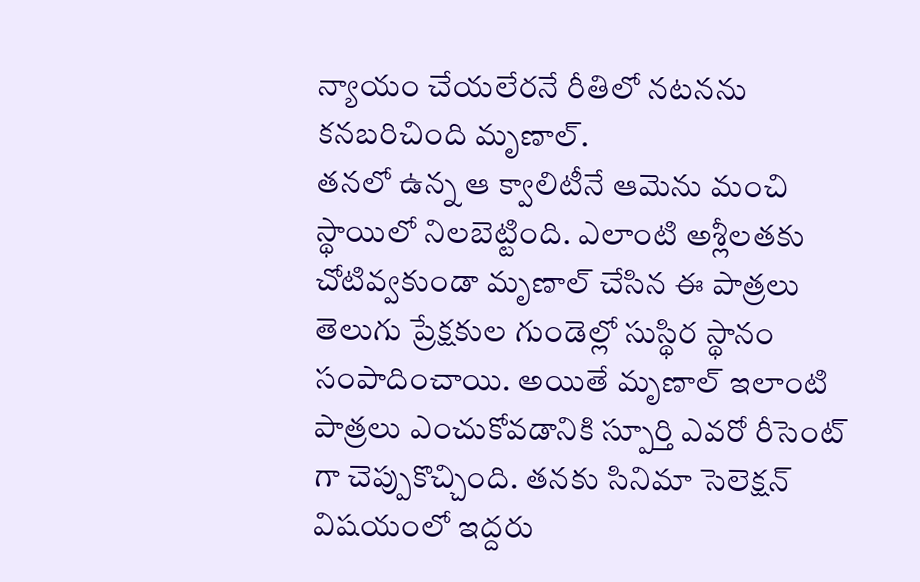న్యాయం చేయలేరనే రీతిలో నటనను కనబరిచింది మృణాల్.
తనలో ఉన్న ఆ క్వాలిటీనే ఆమెను మంచి స్థాయిలో నిలబెట్టింది. ఎలాంటి అశ్లీలతకు చోటివ్వకుండా మృణాల్ చేసిన ఈ పాత్రలు తెలుగు ప్రేక్షకుల గుండెల్లో సుస్థిర స్థానం సంపాదించాయి. అయితే మృణాల్ ఇలాంటి పాత్రలు ఎంచుకోవడానికి స్పూర్తి ఎవరో రీసెంట్ గా చెప్పుకొచ్చింది. తనకు సినిమా సెలెక్షన్ విషయంలో ఇద్దరు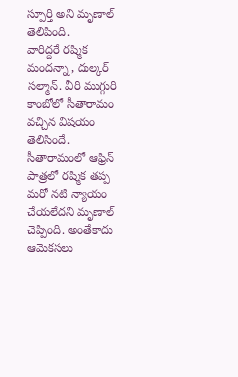స్పూర్తి అని మృణాల్ తెలిపింది.
వారిద్దరే రష్మిక మందన్నా, దుల్కర్ సల్మాన్. వీరి ముగ్గురి కాంబోలో సీతారామం వచ్చిన విషయం తెలిసిందే. సీతారామంలో ఆఫ్రిన్ పాత్రలో రష్మిక తప్ప మరో నటి న్యాయం చేయలేదని మృణాల్ చెప్పింది. అంతేకాదు ఆమెకసలు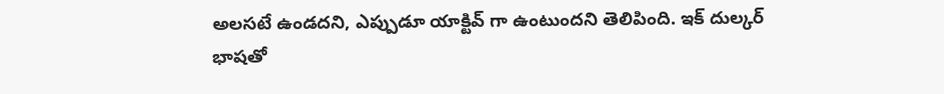అలసటే ఉండదని, ఎప్పుడూ యాక్టివ్ గా ఉంటుందని తెలిపింది. ఇక్ దుల్కర్ భాషతో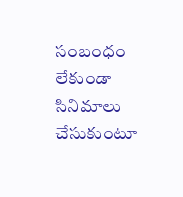సంబంధం లేకుండా సినిమాలు చేసుకుంటూ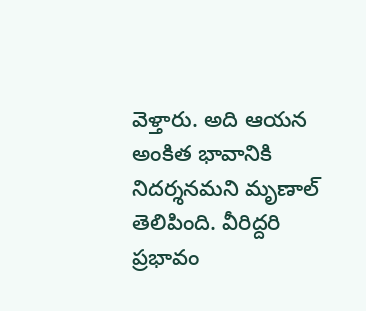వెళ్తారు. అది ఆయన అంకిత భావానికి నిదర్శనమని మృణాల్ తెలిపింది. వీరిద్దరి ప్రభావం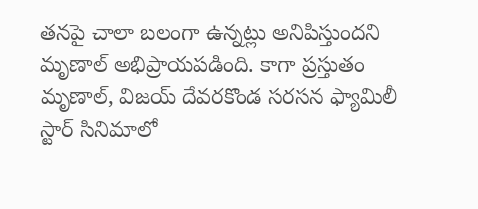తనపై చాలా బలంగా ఉన్నట్లు అనిపిస్తుందని మృణాల్ అభిప్రాయపడింది. కాగా ప్రస్తుతం మృణాల్, విజయ్ దేవరకొండ సరసన ఫ్యామిలీ స్టార్ సినిమాలో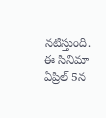నటిస్తుంది. ఈ సినిమా ఏప్రిల్ 5న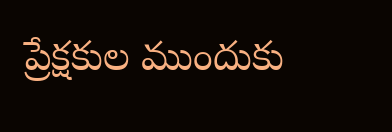ప్రేక్షకుల ముందుకు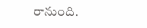రానుంది.